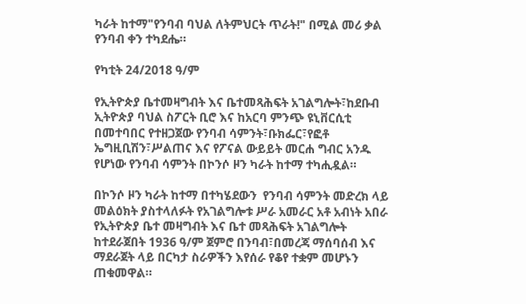ካራት ከተማ"የንባብ ባህል ለትምህርት ጥራት!" በሚል መሪ ቃል የንባብ ቀን ተካደሔ።

የካቲት 24/2018 ዓ/ም

የኢትዮጵያ ቤተመዛግብት እና ቤተመጻሕፍት አገልግሎት፣ከደቡብ ኢትዮጵያ ባህል ስፖርት ቢሮ እና ከአርባ ምንጭ ዩኒቨርሲቲ በመተባበር የተዘጋጀው የንባብ ሳምንት፣ቡክፌር፣የፎቶ ኤግዚቢሽን፣ሥልጠና እና የፖናል ውይይት መርሐ ግብር አንዱ የሆነው የንባብ ሳምንት በኮንሶ ዞን ካራት ከተማ ተካሒዷል።

በኮንሶ ዞን ካራት ከተማ በተካሄደውን  የንባብ ሳምንት መድረክ ላይ መልዕክት ያስተላለፉት የአገልግሎቱ ሥራ አመራር አቶ አብነት አበራ የኢትዮጵያ ቤተ መዛግብት እና ቤተ መጻሕፍት አገልግሎት ከተደራጀበት 1936 ዓ/ም ጀምሮ በንባብ፣በመረጃ ማሰባሰብ እና ማደራጀት ላይ በርካታ ስራዎችን እየሰራ የቆየ ተቋም መሆኑን ጠቁመዋል።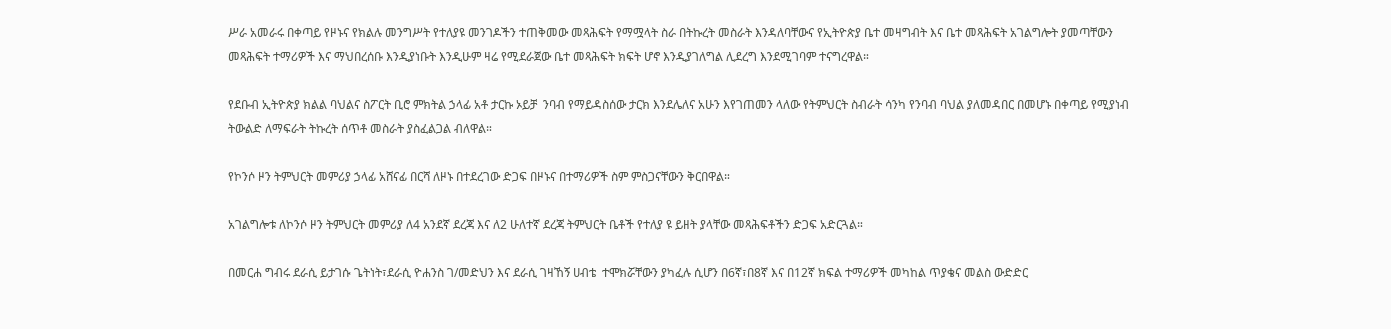ሥራ አመራሩ በቀጣይ የዞኑና የክልሉ መንግሥት የተለያዩ መንገዶችን ተጠቅመው መጻሕፍት የማሟላት ስራ በትኩረት መስራት እንዳለባቸውና የኢትዮጵያ ቤተ መዛግብት እና ቤተ መጻሕፍት አገልግሎት ያመጣቸውን መጻሕፍት ተማሪዎች እና ማህበረሰቡ እንዲያነቡት እንዲሁም ዛሬ የሚደራጀው ቤተ መጻሕፍት ክፍት ሆኖ እንዲያገለግል ሊደረግ እንደሚገባም ተናግረዋል።

የደቡብ ኢትዮጵያ ክልል ባህልና ስፖርት ቢሮ ምክትል ኃላፊ አቶ ታርኩ ኦይቻ  ንባብ የማይዳስሰው ታርክ እንደሌለና አሁን እየገጠመን ላለው የትምህርት ስብራት ሳንካ የንባብ ባህል ያለመዳበር በመሆኑ በቀጣይ የሚያነብ ትውልድ ለማፍራት ትኩረት ሰጥቶ መስራት ያስፈልጋል ብለዋል።

የኮንሶ ዞን ትምህርት መምሪያ ኃላፊ አሸናፊ በርሻ ለዞኑ በተደረገው ድጋፍ በዞኑና በተማሪዎች ስም ምስጋናቸውን ቅርበዋል።

አገልግሎቱ ለኮንሶ ዞን ትምህርት መምሪያ ለ4 አንደኛ ደረጃ እና ለ2 ሁለተኛ ደረጃ ትምህርት ቤቶች የተለያ ዩ ይዘት ያላቸው መጻሕፍቶችን ድጋፍ አድርጓል።

በመርሐ ግብሩ ደራሲ ይታገሱ ጌትነት፣ደራሲ ዮሐንስ ገ/መድህን እና ደራሲ ገዛኸኝ ሀብቴ  ተሞክሯቸውን ያካፈሉ ሲሆን በ6ኛ፣በ8ኛ እና በ12ኛ ክፍል ተማሪዎች መካከል ጥያቄና መልስ ውድድር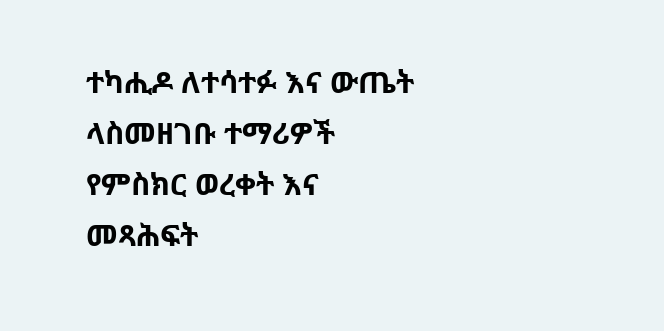ተካሒዶ ለተሳተፉ እና ውጤት ላስመዘገቡ ተማሪዎች የምስክር ወረቀት እና መጻሕፍት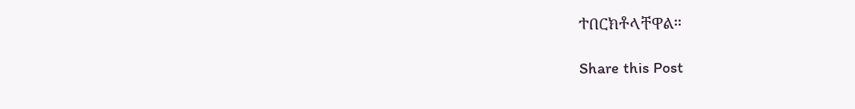ተበርክቶላቸዋል።

Share this Post